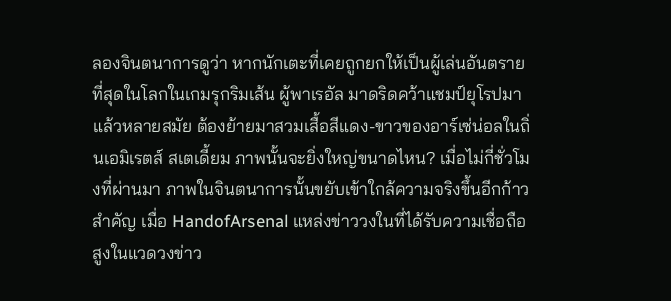ลองจินตนาการดูว่า หากนักเตะที่เคยถูกยกให้เป็นผู้เล่นอันตรายที่สุดในโลกในเกมรุกริมเส้น ผู้พาเรอัล มาดริดคว้าแชมป์ยุโรปมาแล้วหลายสมัย ต้องย้ายมาสวมเสื้อสีแดง-ขาวของอาร์เซ่น่อลในถิ่นเอมิเรตส์ สเตเดี้ยม ภาพนั้นจะยิ่งใหญ่ขนาดไหน? เมื่อไม่กี่ชั่วโมงที่ผ่านมา ภาพในจินตนาการนั้นขยับเข้าใกล้ความจริงขึ้นอีกก้าวสำคัญ เมื่อ HandofArsenal แหล่งข่าววงในที่ได้รับความเชื่อถือสูงในแวดวงข่าว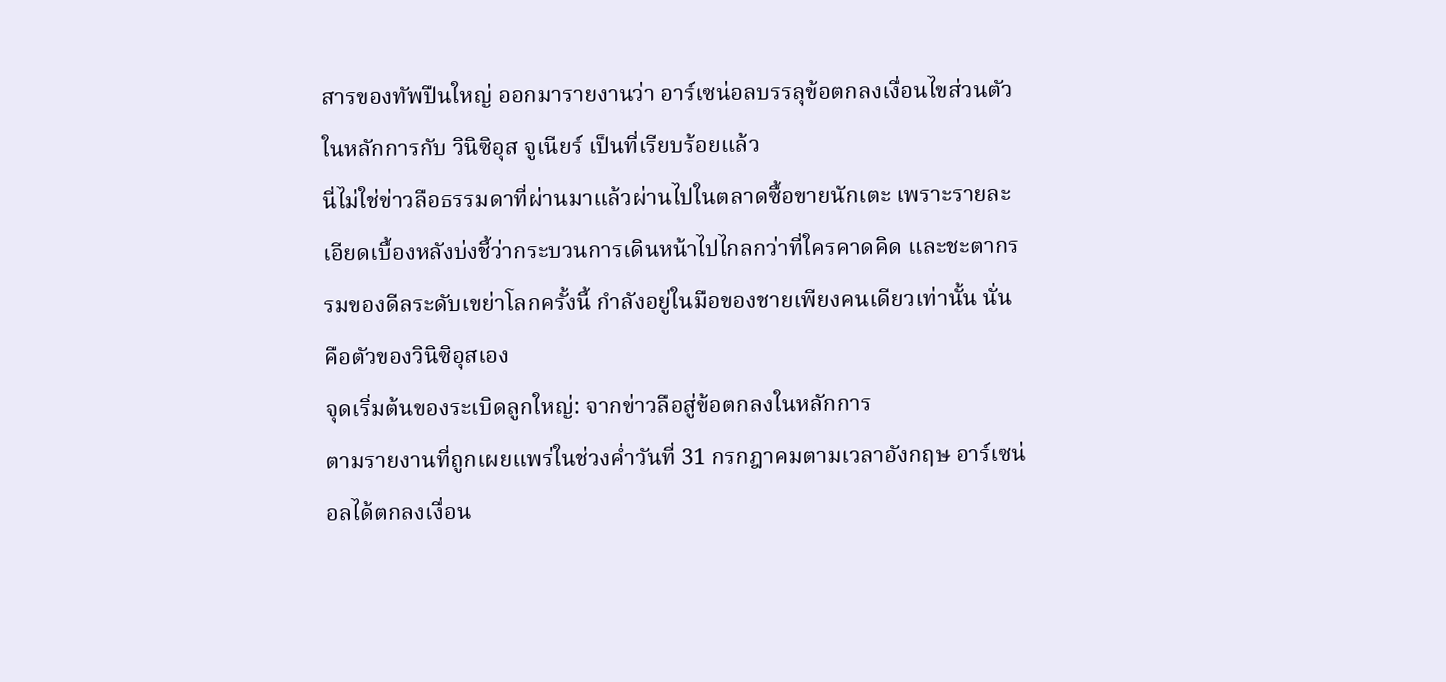สารของทัพปืนใหญ่ ออกมารายงานว่า อาร์เซน่อลบรรลุข้อตกลงเงื่อนไขส่วนตัวในหลักการกับ วินิซิอุส จูเนียร์ เป็นที่เรียบร้อยแล้ว
นี่ไม่ใช่ข่าวลือธรรมดาที่ผ่านมาแล้วผ่านไปในตลาดซื้อขายนักเตะ เพราะรายละเอียดเบื้องหลังบ่งชี้ว่ากระบวนการเดินหน้าไปไกลกว่าที่ใครคาดคิด และชะตากรรมของดีลระดับเขย่าโลกครั้งนี้ กำลังอยู่ในมือของชายเพียงคนเดียวเท่านั้น นั่นคือตัวของวินิซิอุสเอง
จุดเริ่มต้นของระเบิดลูกใหญ่: จากข่าวลือสู่ข้อตกลงในหลักการ
ตามรายงานที่ถูกเผยแพร่ในช่วงค่ำวันที่ 31 กรกฎาคมตามเวลาอังกฤษ อาร์เซน่อลได้ตกลงเงื่อน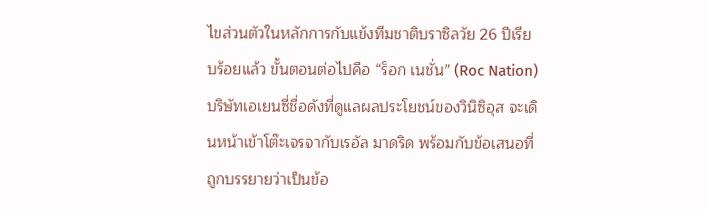ไขส่วนตัวในหลักการกับแข้งทีมชาติบราซิลวัย 26 ปีเรียบร้อยแล้ว ขั้นตอนต่อไปคือ “ร็อก เนชั่น” (Roc Nation) บริษัทเอเยนซี่ชื่อดังที่ดูแลผลประโยชน์ของวินิซิอุส จะเดินหน้าเข้าโต๊ะเจรจากับเรอัล มาดริด พร้อมกับข้อเสนอที่ถูกบรรยายว่าเป็นข้อ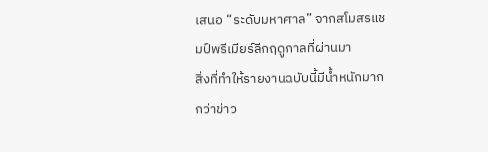เสนอ “ระดับมหาศาล” จากสโมสรแชมป์พรีเมียร์ลีกฤดูกาลที่ผ่านมา
สิ่งที่ทำให้รายงานฉบับนี้มีน้ำหนักมากกว่าข่าว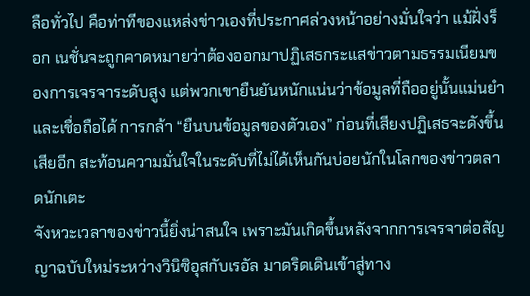ลือทั่วไป คือท่าทีของแหล่งข่าวเองที่ประกาศล่วงหน้าอย่างมั่นใจว่า แม้ฝั่งร็อก เนชั่นจะถูกคาดหมายว่าต้องออกมาปฏิเสธกระแสข่าวตามธรรมเนียมของการเจรจาระดับสูง แต่พวกเขายืนยันหนักแน่นว่าข้อมูลที่ถืออยู่นั้นแม่นยำและเชื่อถือได้ การกล้า “ยืนบนข้อมูลของตัวเอง” ก่อนที่เสียงปฏิเสธจะดังขึ้นเสียอีก สะท้อนความมั่นใจในระดับที่ไม่ได้เห็นกันบ่อยนักในโลกของข่าวตลาดนักเตะ
จังหวะเวลาของข่าวนี้ยิ่งน่าสนใจ เพราะมันเกิดขึ้นหลังจากการเจรจาต่อสัญญาฉบับใหม่ระหว่างวินิซิอุสกับเรอัล มาดริดเดินเข้าสู่ทาง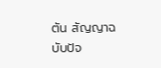ตัน สัญญาฉบับปัจ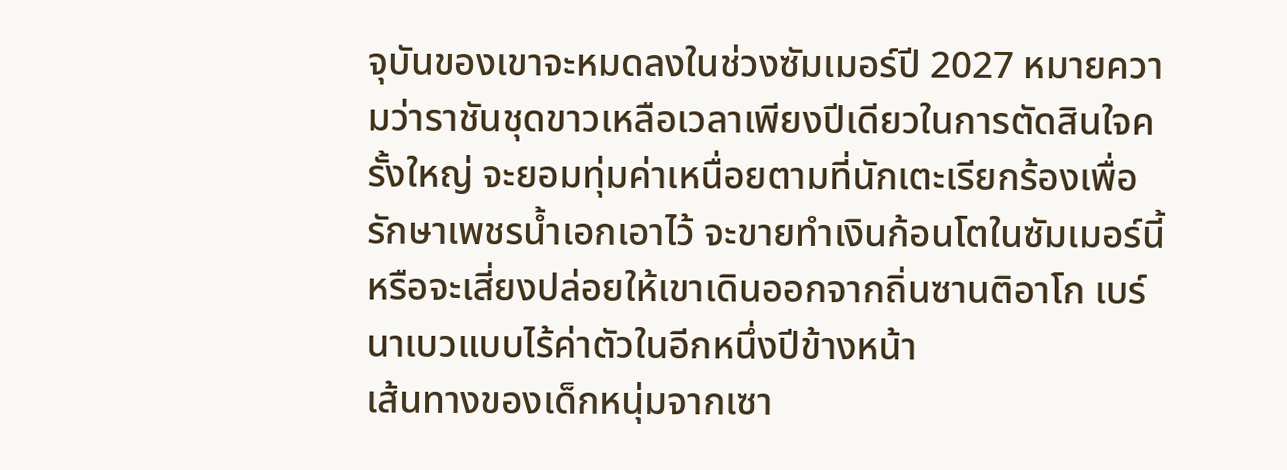จุบันของเขาจะหมดลงในช่วงซัมเมอร์ปี 2027 หมายความว่าราชันชุดขาวเหลือเวลาเพียงปีเดียวในการตัดสินใจครั้งใหญ่ จะยอมทุ่มค่าเหนื่อยตามที่นักเตะเรียกร้องเพื่อรักษาเพชรน้ำเอกเอาไว้ จะขายทำเงินก้อนโตในซัมเมอร์นี้ หรือจะเสี่ยงปล่อยให้เขาเดินออกจากถิ่นซานติอาโก เบร์นาเบวแบบไร้ค่าตัวในอีกหนึ่งปีข้างหน้า
เส้นทางของเด็กหนุ่มจากเซา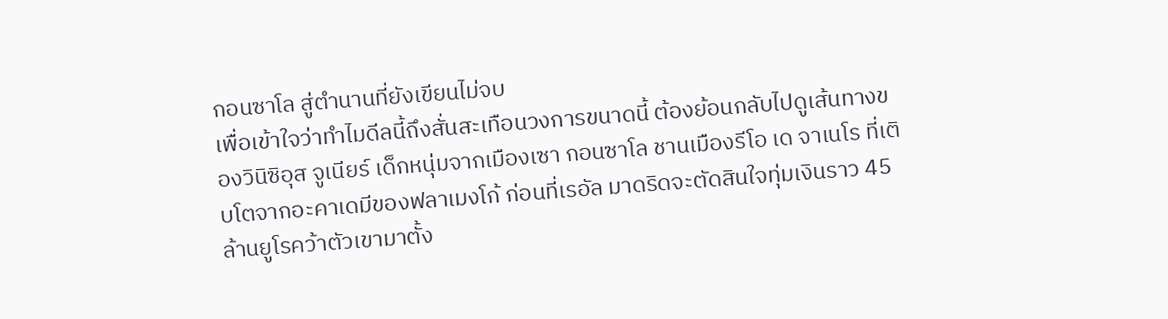กอนซาโล สู่ตำนานที่ยังเขียนไม่จบ
เพื่อเข้าใจว่าทำไมดีลนี้ถึงสั่นสะเทือนวงการขนาดนี้ ต้องย้อนกลับไปดูเส้นทางของวินิซิอุส จูเนียร์ เด็กหนุ่มจากเมืองเซา กอนซาโล ชานเมืองรีโอ เด จาเนโร ที่เติบโตจากอะคาเดมีของฟลาเมงโก้ ก่อนที่เรอัล มาดริดจะตัดสินใจทุ่มเงินราว 45 ล้านยูโรคว้าตัวเขามาตั้ง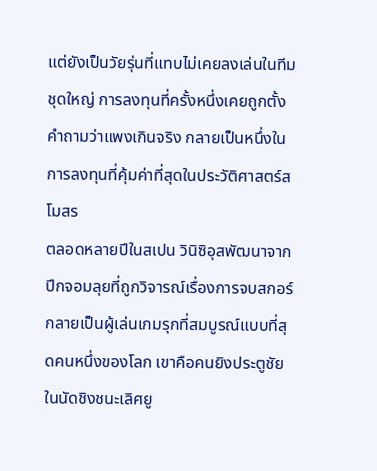แต่ยังเป็นวัยรุ่นที่แทบไม่เคยลงเล่นในทีมชุดใหญ่ การลงทุนที่ครั้งหนึ่งเคยถูกตั้งคำถามว่าแพงเกินจริง กลายเป็นหนึ่งในการลงทุนที่คุ้มค่าที่สุดในประวัติศาสตร์สโมสร
ตลอดหลายปีในสเปน วินิซิอุสพัฒนาจากปีกจอมลุยที่ถูกวิจารณ์เรื่องการจบสกอร์ กลายเป็นผู้เล่นเกมรุกที่สมบูรณ์แบบที่สุดคนหนึ่งของโลก เขาคือคนยิงประตูชัยในนัดชิงชนะเลิศยู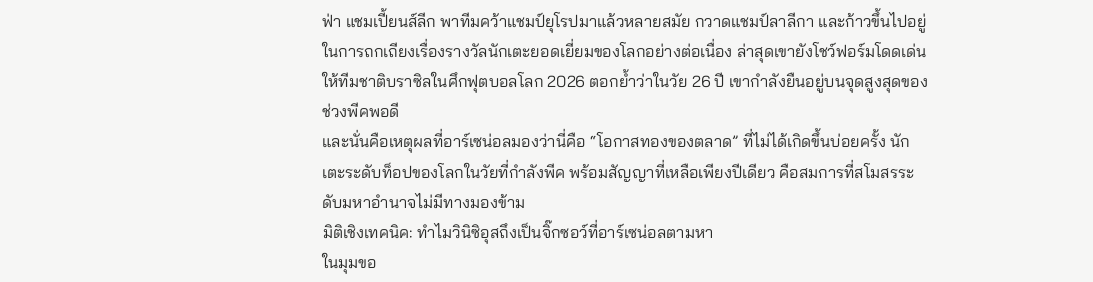ฟ่า แชมเปี้ยนส์ลีก พาทีมคว้าแชมป์ยุโรปมาแล้วหลายสมัย กวาดแชมป์ลาลีกา และก้าวขึ้นไปอยู่ในการถกเถียงเรื่องรางวัลนักเตะยอดเยี่ยมของโลกอย่างต่อเนื่อง ล่าสุดเขายังโชว์ฟอร์มโดดเด่นให้ทีมชาติบราซิลในศึกฟุตบอลโลก 2026 ตอกย้ำว่าในวัย 26 ปี เขากำลังยืนอยู่บนจุดสูงสุดของช่วงพีคพอดี
และนั่นคือเหตุผลที่อาร์เซน่อลมองว่านี่คือ “โอกาสทองของตลาด” ที่ไม่ได้เกิดขึ้นบ่อยครั้ง นักเตะระดับท็อปของโลกในวัยที่กำลังพีค พร้อมสัญญาที่เหลือเพียงปีเดียว คือสมการที่สโมสรระดับมหาอำนาจไม่มีทางมองข้าม
มิติเชิงเทคนิค: ทำไมวินิซิอุสถึงเป็นจิ๊กซอว์ที่อาร์เซน่อลตามหา
ในมุมขอ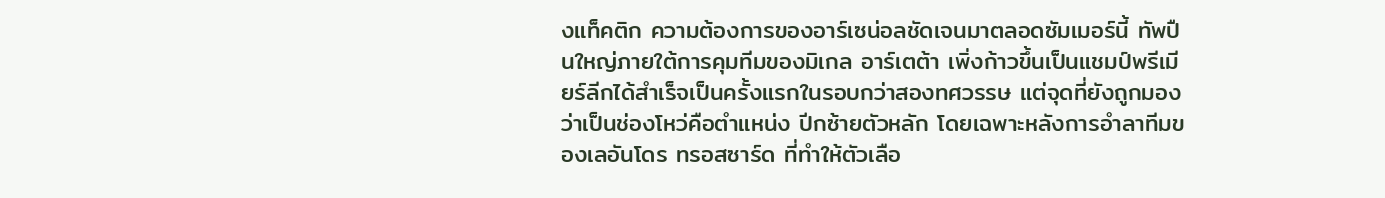งแท็คติก ความต้องการของอาร์เซน่อลชัดเจนมาตลอดซัมเมอร์นี้ ทัพปืนใหญ่ภายใต้การคุมทีมของมิเกล อาร์เตต้า เพิ่งก้าวขึ้นเป็นแชมป์พรีเมียร์ลีกได้สำเร็จเป็นครั้งแรกในรอบกว่าสองทศวรรษ แต่จุดที่ยังถูกมองว่าเป็นช่องโหว่คือตำแหน่ง ปีกซ้ายตัวหลัก โดยเฉพาะหลังการอำลาทีมของเลอันโดร ทรอสซาร์ด ที่ทำให้ตัวเลือ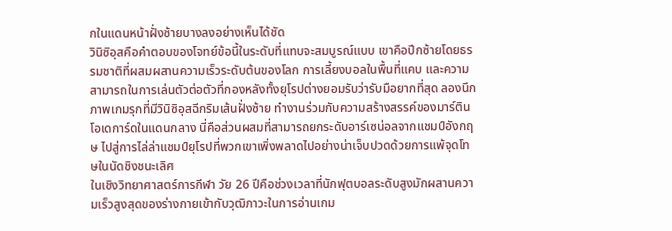กในแดนหน้าฝั่งซ้ายบางลงอย่างเห็นได้ชัด
วินิซิอุสคือคำตอบของโจทย์ข้อนี้ในระดับที่แทบจะสมบูรณ์แบบ เขาคือปีกซ้ายโดยธรรมชาติที่ผสมผสานความเร็วระดับต้นของโลก การเลี้ยงบอลในพื้นที่แคบ และความสามารถในการเล่นตัวต่อตัวที่กองหลังทั้งยุโรปต่างยอมรับว่ารับมือยากที่สุด ลองนึกภาพเกมรุกที่มีวินิซิอุสฉีกริมเส้นฝั่งซ้าย ทำงานร่วมกับความสร้างสรรค์ของมาร์ติน โอเดการ์ดในแดนกลาง นี่คือส่วนผสมที่สามารถยกระดับอาร์เซน่อลจากแชมป์อังกฤษ ไปสู่การไล่ล่าแชมป์ยุโรปที่พวกเขาเพิ่งพลาดไปอย่างน่าเจ็บปวดด้วยการแพ้จุดโทษในนัดชิงชนะเลิศ
ในเชิงวิทยาศาสตร์การกีฬา วัย 26 ปีคือช่วงเวลาที่นักฟุตบอลระดับสูงมักผสานความเร็วสูงสุดของร่างกายเข้ากับวุฒิภาวะในการอ่านเกม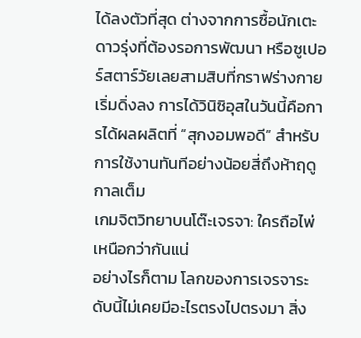ได้ลงตัวที่สุด ต่างจากการซื้อนักเตะดาวรุ่งที่ต้องรอการพัฒนา หรือซูเปอร์สตาร์วัยเลยสามสิบที่กราฟร่างกายเริ่มดิ่งลง การได้วินิซิอุสในวันนี้คือการได้ผลผลิตที่ “สุกงอมพอดี” สำหรับการใช้งานทันทีอย่างน้อยสี่ถึงห้าฤดูกาลเต็ม
เกมจิตวิทยาบนโต๊ะเจรจา: ใครถือไพ่เหนือกว่ากันแน่
อย่างไรก็ตาม โลกของการเจรจาระดับนี้ไม่เคยมีอะไรตรงไปตรงมา สิ่ง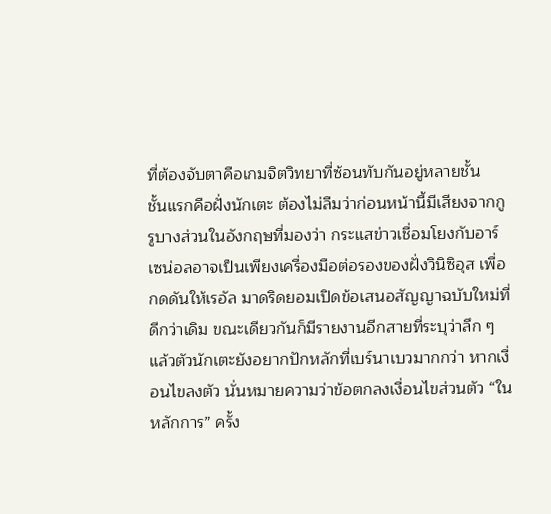ที่ต้องจับตาคือเกมจิตวิทยาที่ซ้อนทับกันอยู่หลายชั้น
ชั้นแรกคือฝั่งนักเตะ ต้องไม่ลืมว่าก่อนหน้านี้มีเสียงจากกูรูบางส่วนในอังกฤษที่มองว่า กระแสข่าวเชื่อมโยงกับอาร์เซน่อลอาจเป็นเพียงเครื่องมือต่อรองของฝั่งวินิซิอุส เพื่อกดดันให้เรอัล มาดริดยอมเปิดข้อเสนอสัญญาฉบับใหม่ที่ดีกว่าเดิม ขณะเดียวกันก็มีรายงานอีกสายที่ระบุว่าลึก ๆ แล้วตัวนักเตะยังอยากปักหลักที่เบร์นาเบวมากกว่า หากเงื่อนไขลงตัว นั่นหมายความว่าข้อตกลงเงื่อนไขส่วนตัว “ในหลักการ” ครั้ง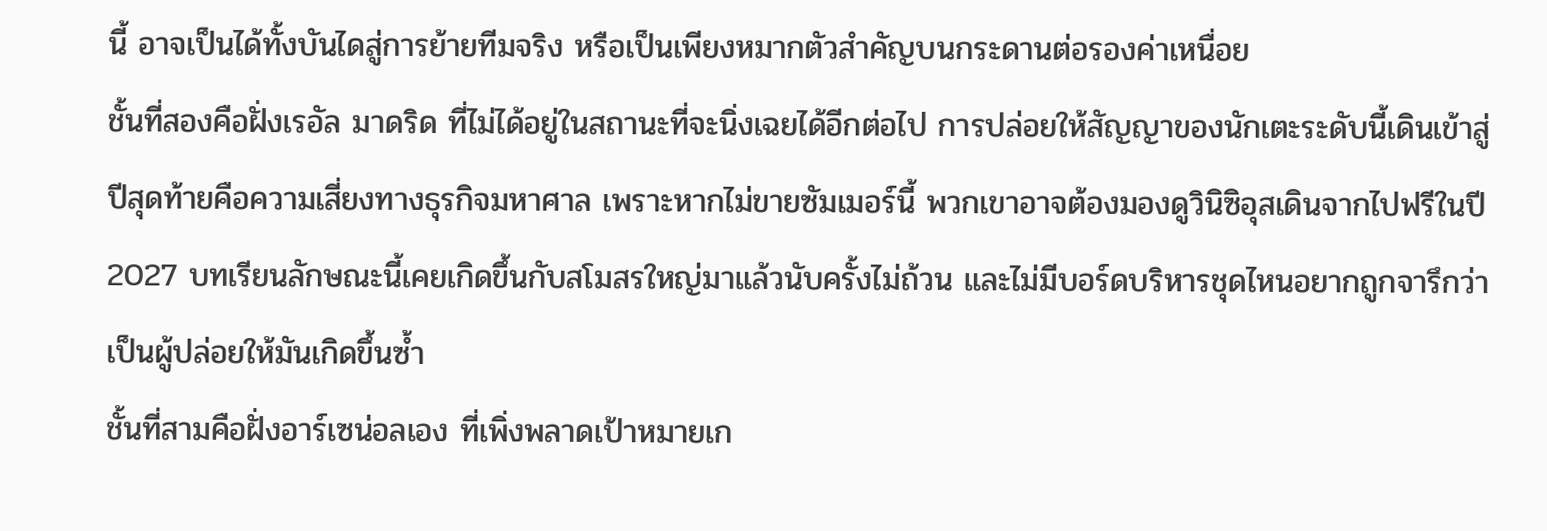นี้ อาจเป็นได้ทั้งบันไดสู่การย้ายทีมจริง หรือเป็นเพียงหมากตัวสำคัญบนกระดานต่อรองค่าเหนื่อย
ชั้นที่สองคือฝั่งเรอัล มาดริด ที่ไม่ได้อยู่ในสถานะที่จะนิ่งเฉยได้อีกต่อไป การปล่อยให้สัญญาของนักเตะระดับนี้เดินเข้าสู่ปีสุดท้ายคือความเสี่ยงทางธุรกิจมหาศาล เพราะหากไม่ขายซัมเมอร์นี้ พวกเขาอาจต้องมองดูวินิซิอุสเดินจากไปฟรีในปี 2027 บทเรียนลักษณะนี้เคยเกิดขึ้นกับสโมสรใหญ่มาแล้วนับครั้งไม่ถ้วน และไม่มีบอร์ดบริหารชุดไหนอยากถูกจารึกว่าเป็นผู้ปล่อยให้มันเกิดขึ้นซ้ำ
ชั้นที่สามคือฝั่งอาร์เซน่อลเอง ที่เพิ่งพลาดเป้าหมายเก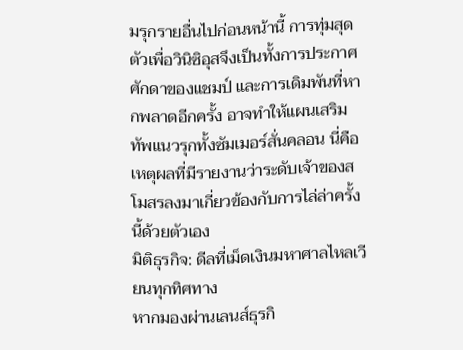มรุกรายอื่นไปก่อนหน้านี้ การทุ่มสุดตัวเพื่อวินิซิอุสจึงเป็นทั้งการประกาศศักดาของแชมป์ และการเดิมพันที่หากพลาดอีกครั้ง อาจทำให้แผนเสริมทัพแนวรุกทั้งซัมเมอร์สั่นคลอน นี่คือเหตุผลที่มีรายงานว่าระดับเจ้าของสโมสรลงมาเกี่ยวข้องกับการไล่ล่าครั้งนี้ด้วยตัวเอง
มิติธุรกิจ: ดีลที่เม็ดเงินมหาศาลไหลเวียนทุกทิศทาง
หากมองผ่านเลนส์ธุรกิ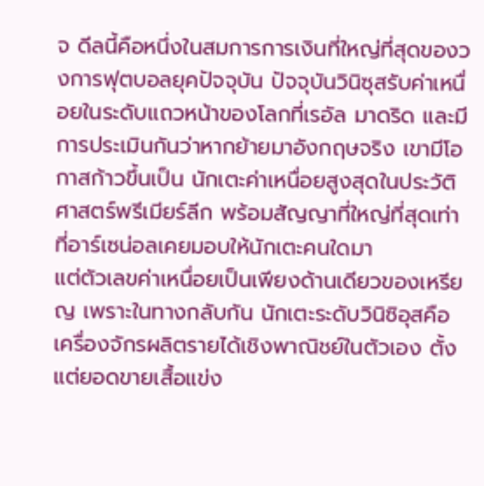จ ดีลนี้คือหนึ่งในสมการการเงินที่ใหญ่ที่สุดของวงการฟุตบอลยุคปัจจุบัน ปัจจุบันวินิซุสรับค่าเหนื่อยในระดับแถวหน้าของโลกที่เรอัล มาดริด และมีการประเมินกันว่าหากย้ายมาอังกฤษจริง เขามีโอกาสก้าวขึ้นเป็น นักเตะค่าเหนื่อยสูงสุดในประวัติศาสตร์พรีเมียร์ลีก พร้อมสัญญาที่ใหญ่ที่สุดเท่าที่อาร์เซน่อลเคยมอบให้นักเตะคนใดมา
แต่ตัวเลขค่าเหนื่อยเป็นเพียงด้านเดียวของเหรียญ เพราะในทางกลับกัน นักเตะระดับวินิซิอุสคือเครื่องจักรผลิตรายได้เชิงพาณิชย์ในตัวเอง ตั้งแต่ยอดขายเสื้อแข่ง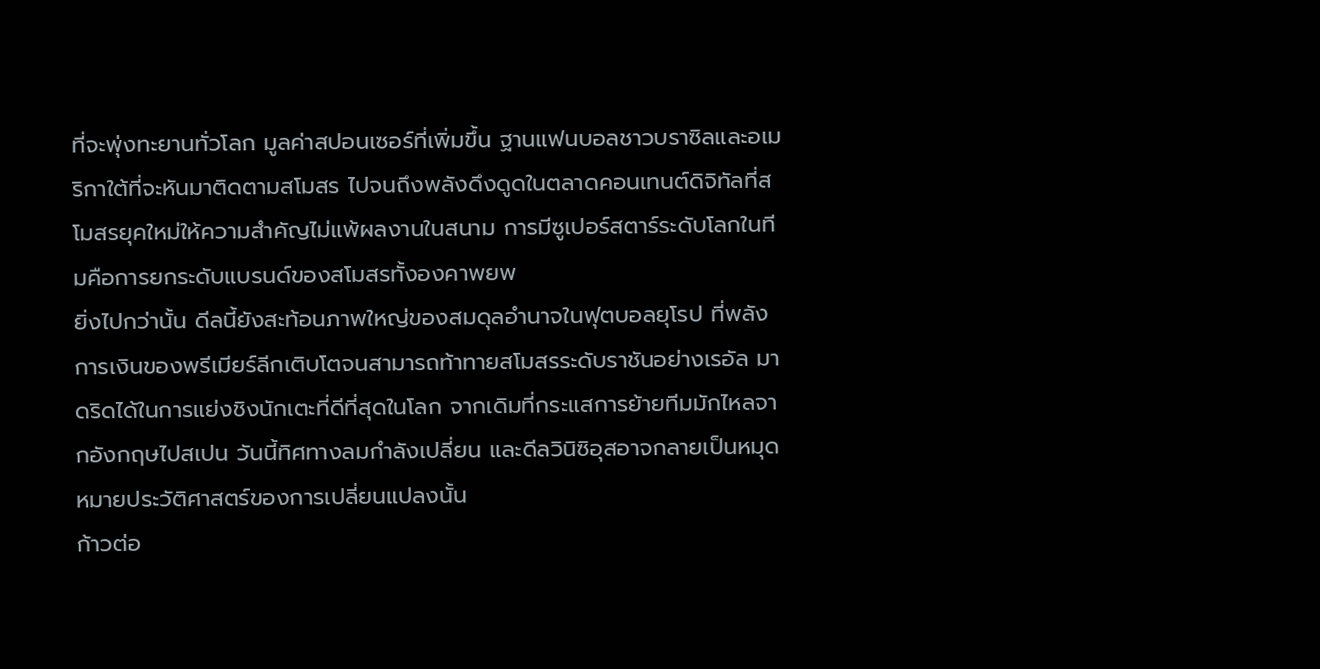ที่จะพุ่งทะยานทั่วโลก มูลค่าสปอนเซอร์ที่เพิ่มขึ้น ฐานแฟนบอลชาวบราซิลและอเมริกาใต้ที่จะหันมาติดตามสโมสร ไปจนถึงพลังดึงดูดในตลาดคอนเทนต์ดิจิทัลที่สโมสรยุคใหม่ให้ความสำคัญไม่แพ้ผลงานในสนาม การมีซูเปอร์สตาร์ระดับโลกในทีมคือการยกระดับแบรนด์ของสโมสรทั้งองคาพยพ
ยิ่งไปกว่านั้น ดีลนี้ยังสะท้อนภาพใหญ่ของสมดุลอำนาจในฟุตบอลยุโรป ที่พลังการเงินของพรีเมียร์ลีกเติบโตจนสามารถท้าทายสโมสรระดับราชันอย่างเรอัล มาดริดได้ในการแย่งชิงนักเตะที่ดีที่สุดในโลก จากเดิมที่กระแสการย้ายทีมมักไหลจากอังกฤษไปสเปน วันนี้ทิศทางลมกำลังเปลี่ยน และดีลวินิซิอุสอาจกลายเป็นหมุดหมายประวัติศาสตร์ของการเปลี่ยนแปลงนั้น
ก้าวต่อ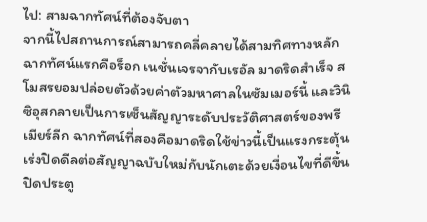ไป: สามฉากทัศน์ที่ต้องจับตา
จากนี้ไปสถานการณ์สามารถคลี่คลายได้สามทิศทางหลัก ฉากทัศน์แรกคือร็อก เนชั่นเจรจากับเรอัล มาดริดสำเร็จ สโมสรยอมปล่อยตัวด้วยค่าตัวมหาศาลในซัมเมอร์นี้ และวินิซิอุสกลายเป็นการเซ็นสัญญาระดับประวัติศาสตร์ของพรีเมียร์ลีก ฉากทัศน์ที่สองคือมาดริดใช้ข่าวนี้เป็นแรงกระตุ้น เร่งปิดดีลต่อสัญญาฉบับใหม่กับนักเตะด้วยเงื่อนไขที่ดีขึ้น ปิดประตู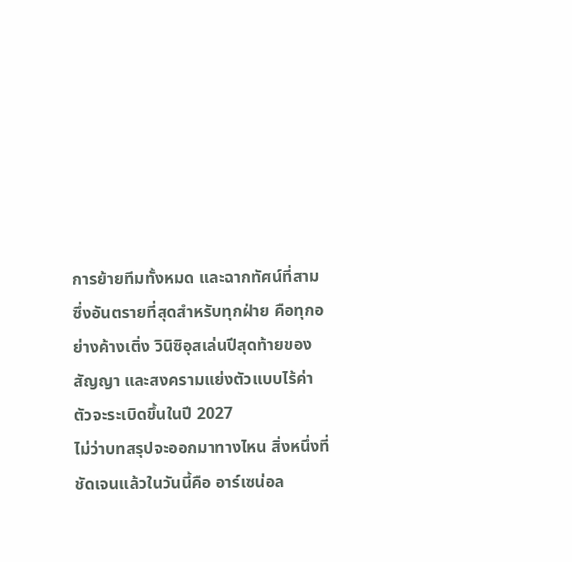การย้ายทีมทั้งหมด และฉากทัศน์ที่สามซึ่งอันตรายที่สุดสำหรับทุกฝ่าย คือทุกอย่างค้างเติ่ง วินิซิอุสเล่นปีสุดท้ายของสัญญา และสงครามแย่งตัวแบบไร้ค่าตัวจะระเบิดขึ้นในปี 2027
ไม่ว่าบทสรุปจะออกมาทางไหน สิ่งหนึ่งที่ชัดเจนแล้วในวันนี้คือ อาร์เซน่อล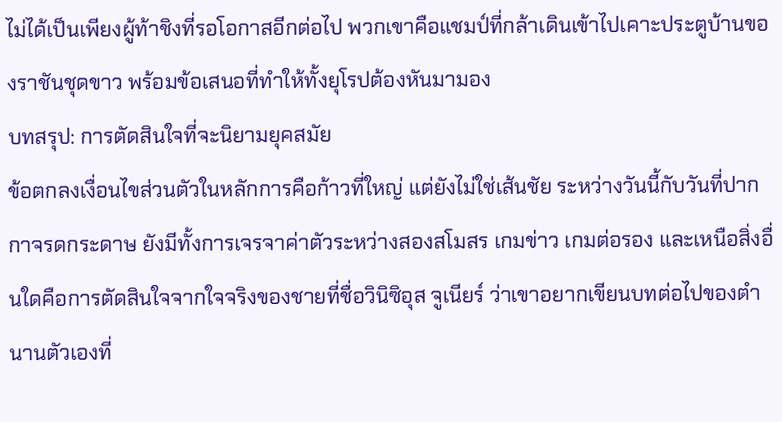ไม่ได้เป็นเพียงผู้ท้าชิงที่รอโอกาสอีกต่อไป พวกเขาคือแชมป์ที่กล้าเดินเข้าไปเคาะประตูบ้านของราชันชุดขาว พร้อมข้อเสนอที่ทำให้ทั้งยุโรปต้องหันมามอง
บทสรุป: การตัดสินใจที่จะนิยามยุคสมัย
ข้อตกลงเงื่อนไขส่วนตัวในหลักการคือก้าวที่ใหญ่ แต่ยังไม่ใช่เส้นชัย ระหว่างวันนี้กับวันที่ปากกาจรดกระดาษ ยังมีทั้งการเจรจาค่าตัวระหว่างสองสโมสร เกมข่าว เกมต่อรอง และเหนือสิ่งอื่นใดคือการตัดสินใจจากใจจริงของชายที่ชื่อวินิซิอุส จูเนียร์ ว่าเขาอยากเขียนบทต่อไปของตำนานตัวเองที่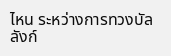ไหน ระหว่างการทวงบัลลังก์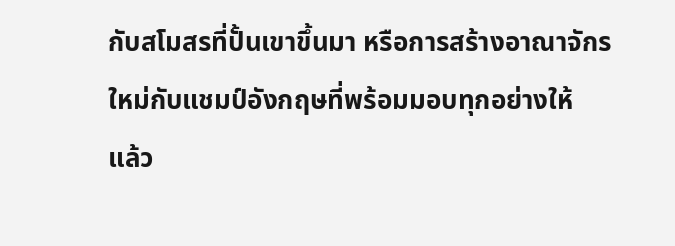กับสโมสรที่ปั้นเขาขึ้นมา หรือการสร้างอาณาจักรใหม่กับแชมป์อังกฤษที่พร้อมมอบทุกอย่างให้
แล้ว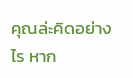คุณล่ะคิดอย่างไร หาก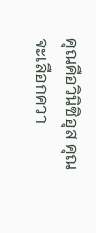คุณคือวินิซิอุส คุณจะเลือกควา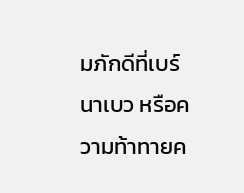มภักดีที่เบร์นาเบว หรือความท้าทายค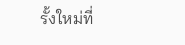รั้งใหม่ที่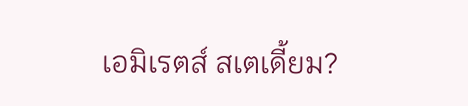เอมิเรตส์ สเตเดี้ยม?